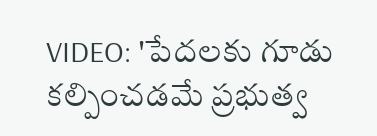VIDEO: 'పేదలకు గూడు కల్పించడమే ప్రభుత్వ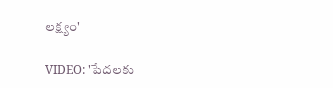లక్ష్యం'

VIDEO: 'పేదలకు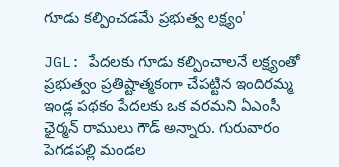గూడు కల్పించడమే ప్రభుత్వ లక్ష్యం'

JGL: పేదలకు గూడు కల్పించాలనే లక్ష్యంతో ప్రభుత్వం ప్రతిష్టాత్మకంగా చేపట్టిన ఇందిరమ్మ ఇండ్ల పథకం పేదలకు ఒక వరమని ఏఎంసీ ఛైర్మన్ రాములు గౌడ్ అన్నారు. గురువారం పెగడపల్లి మండల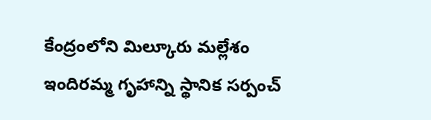కేంద్రంలోని మిల్కూరు మల్లేశం ఇందిరమ్మ గృహాన్ని స్థానిక సర్పంచ్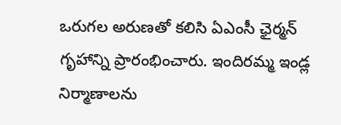ఒరుగల అరుణతో కలిసి ఏఎంసీ ఛైర్మన్ గృహాన్ని ప్రారంభించారు. ఇందిరమ్మ ఇండ్ల నిర్మాణాలను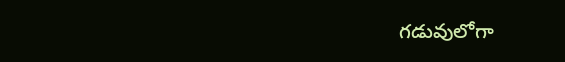గడువులోగా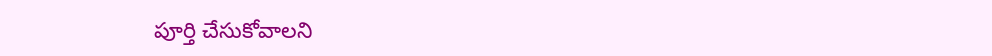పూర్తి చేసుకోవాలని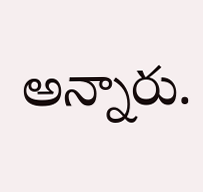అన్నారు.